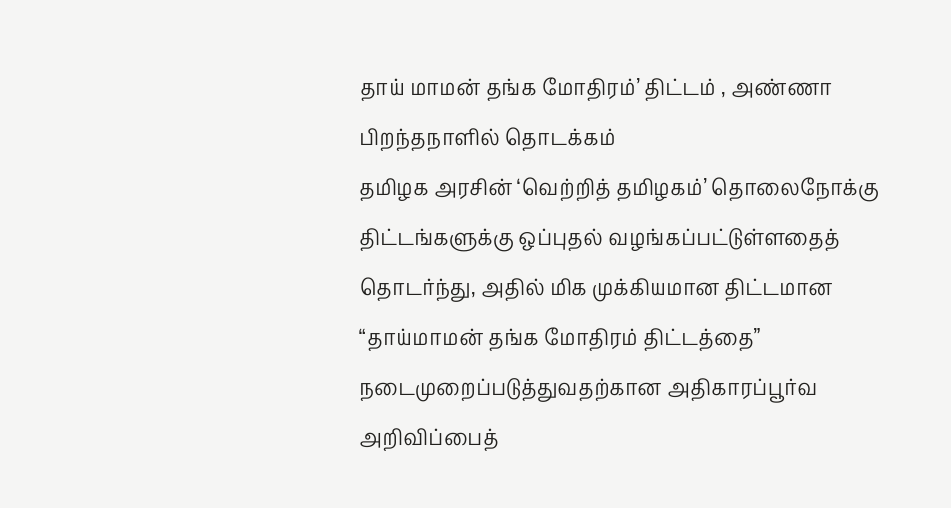தாய் மாமன் தங்க மோதிரம்’ திட்டம் , அண்ணா பிறந்தநாளில் தொடக்கம்
தமிழக அரசின் ‘வெற்றித் தமிழகம்’ தொலைநோக்கு திட்டங்களுக்கு ஒப்புதல் வழங்கப்பட்டுள்ளதைத் தொடர்ந்து, அதில் மிக முக்கியமான திட்டமான “தாய்மாமன் தங்க மோதிரம் திட்டத்தை” நடைமுறைப்படுத்துவதற்கான அதிகாரப்பூர்வ அறிவிப்பைத்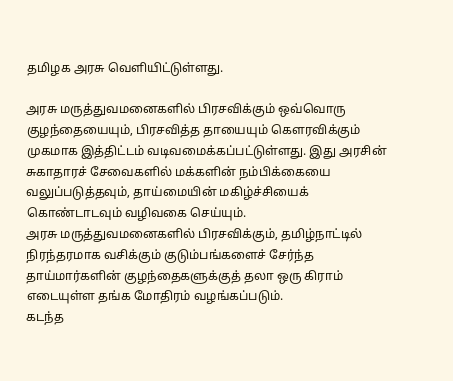தமிழக அரசு வெளியிட்டுள்ளது.

அரசு மருத்துவமனைகளில் பிரசவிக்கும் ஒவ்வொரு குழந்தையையும், பிரசவித்த தாயையும் கௌரவிக்கும் முகமாக இத்திட்டம் வடிவமைக்கப்பட்டுள்ளது. இது அரசின் சுகாதாரச் சேவைகளில் மக்களின் நம்பிக்கையை வலுப்படுத்தவும், தாய்மையின் மகிழ்ச்சியைக் கொண்டாடவும் வழிவகை செய்யும்.
அரசு மருத்துவமனைகளில் பிரசவிக்கும், தமிழ்நாட்டில் நிரந்தரமாக வசிக்கும் குடும்பங்களைச் சேர்ந்த தாய்மார்களின் குழந்தைகளுக்குத் தலா ஒரு கிராம் எடையுள்ள தங்க மோதிரம் வழங்கப்படும்.
கடந்த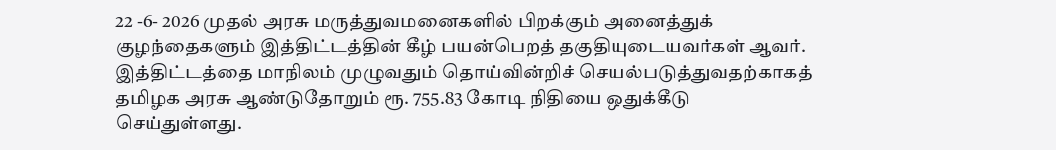22 -6- 2026 முதல் அரசு மருத்துவமனைகளில் பிறக்கும் அனைத்துக் குழந்தைகளும் இத்திட்டத்தின் கீழ் பயன்பெறத் தகுதியுடையவர்கள் ஆவர்.
இத்திட்டத்தை மாநிலம் முழுவதும் தொய்வின்றிச் செயல்படுத்துவதற்காகத் தமிழக அரசு ஆண்டுதோறும் ரூ. 755.83 கோடி நிதியை ஒதுக்கீடு செய்துள்ளது.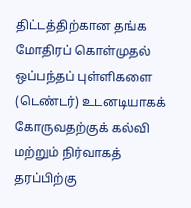திட்டத்திற்கான தங்க மோதிரப் கொள்முதல் ஒப்பந்தப் புள்ளிகளை (டெண்டர்) உடனடியாகக் கோருவதற்குக் கல்வி மற்றும் நிர்வாகத் தரப்பிற்கு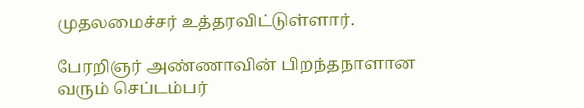முதலமைச்சர் உத்தரவிட்டுள்ளார்.

பேரறிஞர் அண்ணாவின் பிறந்தநாளான வரும் செப்டம்பர்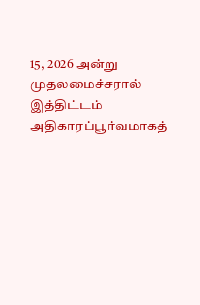15, 2026 அன்று முதலமைச்சரால் இத்திட்டம் அதிகாரப்பூர்வமாகத்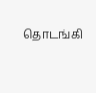தொடங்கி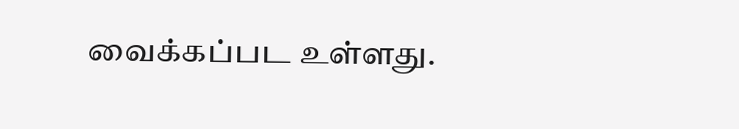வைக்கப்பட உள்ளது.